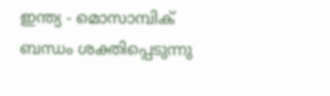ഇന്ത്യ - മൊസാമ്പിക് ബന്ധം ശക്തിപ്പെടുന്നു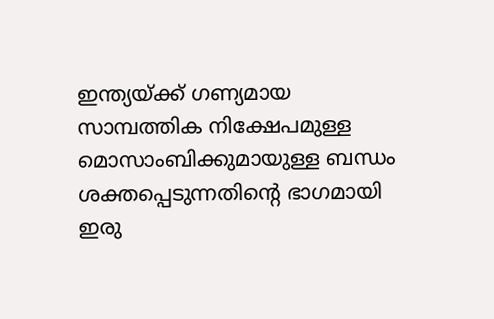ഇന്ത്യയ്ക്ക് ഗണ്യമായ സാമ്പത്തിക നിക്ഷേപമുള്ള മൊസാംബിക്കുമായുള്ള ബന്ധം ശക്തപ്പെടുന്നതിന്റെ ഭാഗമായി ഇരു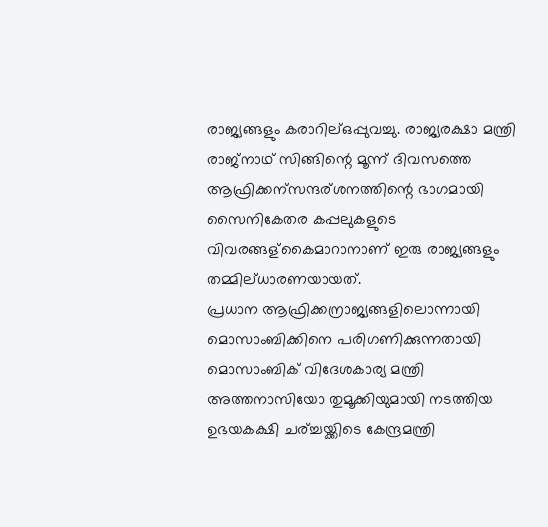രാജ്യങ്ങളും കരാറില്ഒപ്പുവച്ചു. രാജ്യരക്ഷാ മന്ത്രി രാജ്നാഥ് സിങ്ങിന്റെ മൂന്ന് ദിവസത്തെ ആഫ്രിക്കന്സന്ദര്ശനത്തിന്റെ ഭാഗമായി സൈനികേതര കപ്പലുകളുടെ വിവരങ്ങള്കൈമാറാനാണ് ഇരു രാജ്യങ്ങളും തമ്മില്ധാരണയായത്.
പ്രധാന ആഫ്രിക്കന്രാജ്യങ്ങളിലൊന്നായി മൊസാംബിക്കിനെ പരിഗണിക്കുന്നതായി മൊസാംബിക് വിദേശകാര്യ മന്ത്രി അത്തനാസിയോ തുമൂക്കിയുമായി നടത്തിയ ഉഭയകക്ഷി ചര്ച്ചയ്ക്കിടെ കേന്ദ്രമന്ത്രി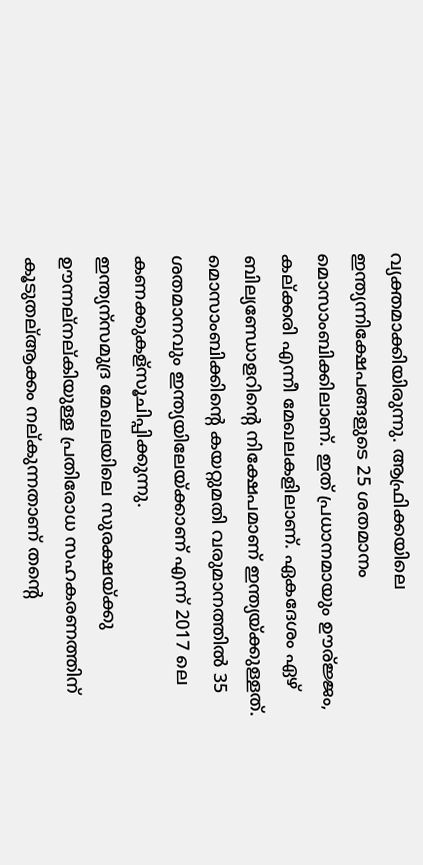വ്യക്തമാക്കിയിരുന്നു. ആഫ്രിക്കയിലെ ഇന്ത്യന്നിക്ഷേപങ്ങളുടെ 25 ശതമാനം മൊസാംബിക്കിലാണ്. ഇത് പ്രധാനമായും ഊര്ജ്ജം, കല്ക്കരി എന്നീ മേഖലകളിലാണ്. ഏകദേശം ഏഴ് ബില്യണ്ഡോളറിന്റെ നിക്ഷേപമാണ് ഇന്ത്യയ്ക്കുള്ളത്. മൊസാംബിക്കിന്റെ കയറ്റുമതി വരുമാനത്തില്‍ 35 ശതമാനവും ഇന്ത്യയിലേയ്ക്കാണ് എന്ന് 2017 ലെ കണക്കുകള്സൂചിപ്പിക്കുന്നു.
ഇന്ത്യന്സമുദ്ര മേഖലയിലെ സുരക്ഷയ്ക്കു ഊന്നല്നല്കിയുള്ള പ്രതിരോധ സഹകരണത്തിന് കൂടുതല്ആക്കം നല്കുന്നതാണ് തന്റെ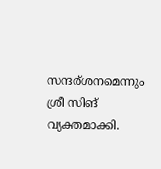സന്ദര്ശനമെന്നും ശ്രീ സിങ് വ്യക്തമാക്കി.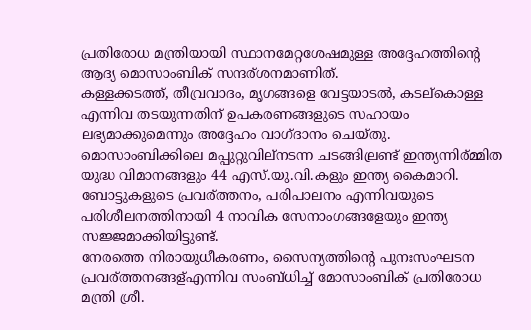പ്രതിരോധ മന്ത്രിയായി സ്ഥാനമേറ്റശേഷമുള്ള അദ്ദേഹത്തിന്റെ ആദ്യ മൊസാംബിക് സന്ദര്ശനമാണിത്.
കള്ളക്കടത്ത്, തീവ്രവാദം, മൃഗങ്ങളെ വേട്ടയാടല്‍, കടല്കൊള്ള എന്നിവ തടയുന്നതിന് ഉപകരണങ്ങളുടെ സഹായം ലഭ്യമാക്കുമെന്നും അദ്ദേഹം വാഗ്ദാനം ചെയ്തു. മൊസാംബിക്കിലെ മപ്പുറ്റുവില്നടന്ന ചടങ്ങില്രണ്ട് ഇന്ത്യന്നിര്മ്മിത യുദ്ധ വിമാനങ്ങളും 44 എസ്.യു.വി.കളും ഇന്ത്യ കൈമാറി. ബോട്ടുകളുടെ പ്രവര്ത്തനം, പരിപാലനം എന്നിവയുടെ പരിശീലനത്തിനായി 4 നാവിക സേനാംഗങ്ങളേയും ഇന്ത്യ സജ്ജമാക്കിയിട്ടുണ്ട്.
നേരത്തെ നിരായുധീകരണം, സൈന്യത്തിന്റെ പുനഃസംഘടന പ്രവര്ത്തനങ്ങള്എന്നിവ സംബ്ധിച്ച് മോസാംബിക് പ്രതിരോധ മന്ത്രി ശ്രീ.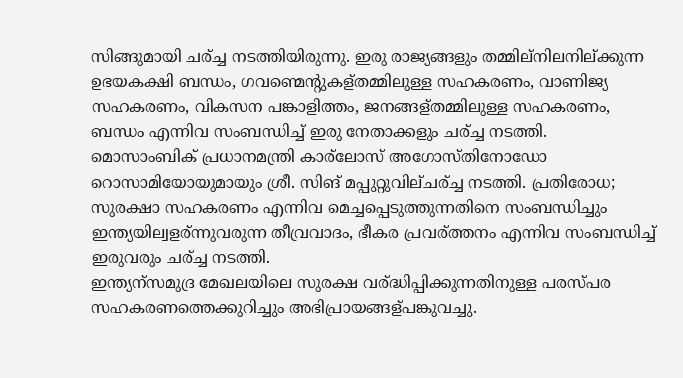സിങ്ങുമായി ചര്ച്ച നടത്തിയിരുന്നു. ഇരു രാജ്യങ്ങളും തമ്മില്നിലനില്ക്കുന്ന ഉഭയകക്ഷി ബന്ധം, ഗവണ്മെന്റുകള്തമ്മിലുള്ള സഹകരണം, വാണിജ്യ സഹകരണം, വികസന പങ്കാളിത്തം, ജനങ്ങള്തമ്മിലുള്ള സഹകരണം, ബന്ധം എന്നിവ സംബന്ധിച്ച് ഇരു നേതാക്കളും ചര്ച്ച നടത്തി.
മൊസാംബിക് പ്രധാനമന്ത്രി കാര്ലോസ് അഗോസ്തിനോഡോ റൊസാമിയോയുമായും ശ്രീ. സിങ് മപ്പുറ്റുവില്ചര്ച്ച നടത്തി. പ്രതിരോധ; സുരക്ഷാ സഹകരണം എന്നിവ മെച്ചപ്പെടുത്തുന്നതിനെ സംബന്ധിച്ചും ഇന്ത്യയില്വളര്ന്നുവരുന്ന തീവ്രവാദം, ഭീകര പ്രവര്ത്തനം എന്നിവ സംബന്ധിച്ച് ഇരുവരും ചര്ച്ച നടത്തി.
ഇന്ത്യന്സമുദ്ര മേഖലയിലെ സുരക്ഷ വര്ദ്ധിപ്പിക്കുന്നതിനുള്ള പരസ്പര സഹകരണത്തെക്കുറിച്ചും അഭിപ്രായങ്ങള്പങ്കുവച്ചു.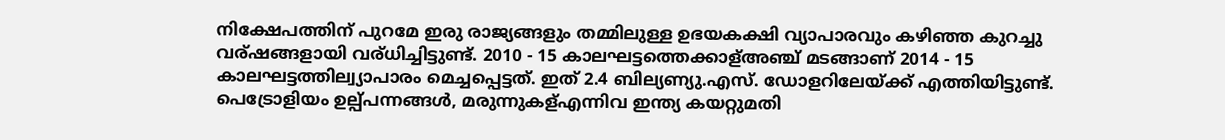നിക്ഷേപത്തിന് പുറമേ ഇരു രാജ്യങ്ങളും തമ്മിലുള്ള ഉഭയകക്ഷി വ്യാപാരവും കഴിഞ്ഞ കുറച്ചു വര്ഷങ്ങളായി വര്ധിച്ചിട്ടുണ്ട്. 2010 - 15 കാലഘട്ടത്തെക്കാള്അഞ്ച് മടങ്ങാണ് 2014 - 15 കാലഘട്ടത്തില്വ്യാപാരം മെച്ചപ്പെട്ടത്. ഇത് 2.4 ബില്യണ്യു.എസ്. ഡോളറിലേയ്ക്ക് എത്തിയിട്ടുണ്ട്. പെട്രോളിയം ഉല്പ്പന്നങ്ങള്‍, മരുന്നുകള്എന്നിവ ഇന്ത്യ കയറ്റുമതി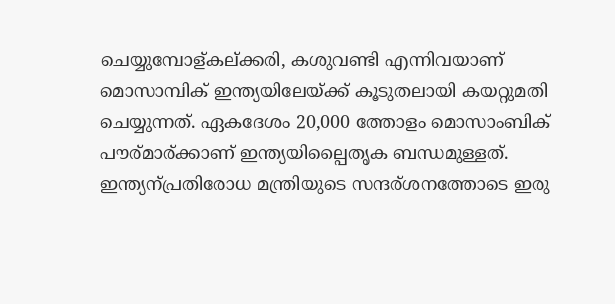ചെയ്യുമ്പോള്കല്ക്കരി, കശുവണ്ടി എന്നിവയാണ് മൊസാമ്പിക് ഇന്ത്യയിലേയ്ക്ക് കൂടുതലായി കയറ്റുമതി ചെയ്യുന്നത്. ഏകദേശം 20,000 ത്തോളം മൊസാംബിക് പൗര്മാര്ക്കാണ് ഇന്ത്യയില്പൈതൃക ബന്ധമുള്ളത്.
ഇന്ത്യന്പ്രതിരോധ മന്ത്രിയുടെ സന്ദര്ശനത്തോടെ ഇരു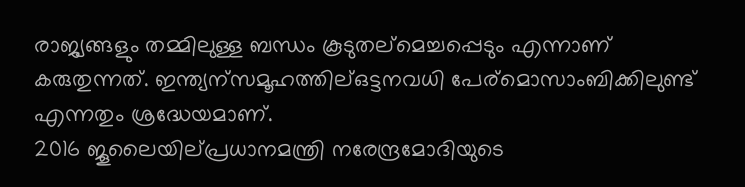രാജ്യങ്ങളും തമ്മിലുള്ള ബന്ധം കൂടുതല്മെച്ചപ്പെടും എന്നാണ് കരുതുന്നത്. ഇന്ത്യന്സമൂഹത്തില്ഒട്ടനവധി പേര്മൊസാംബിക്കിലുണ്ട് എന്നതും ശ്രദ്ധേയമാണ്.
2016 ജൂലൈയില്പ്രധാനമന്ത്രി നരേന്ദ്രമോദിയുടെ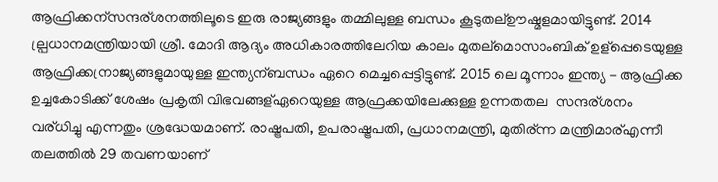ആഫ്രിക്കന്സന്ദര്ശനത്തിലൂടെ ഇരു രാജ്യങ്ങളും തമ്മിലുള്ള ബന്ധം കൂടുതല്ഊഷ്മളമായിട്ടുണ്ട്. 2014 ല്പ്രധാനമന്ത്രിയായി ശ്രീ. മോദി ആദ്യം അധികാരത്തിലേറിയ കാലം മുതല്മൊസാംബിക് ഉള്പ്പെടെയുള്ള ആഫ്രിക്കന്രാജ്യങ്ങളുമായുള്ള ഇന്ത്യന്ബന്ധം ഏറെ മെച്ചപ്പെട്ടിട്ടുണ്ട്. 2015 ലെ മൂന്നാം ഇന്ത്യ - ആഫ്രിക്ക ഉച്ചകോടിക്ക് ശേഷം പ്രകൃതി വിഭവങ്ങള്ഏറെയുള്ള ആഫ്രക്കയിലേക്കുള്ള ഉന്നതതല  സന്ദര്ശനം വര്ധിച്ചു എന്നതും ശ്രദ്ധേയമാണ്. രാഷ്ട്രപതി, ഉപരാഷ്ട്രപതി, പ്രധാനമന്ത്രി, മുതിര്ന്ന മന്ത്രിമാര്എന്നീ തലത്തില്‍ 29 തവണയാണ്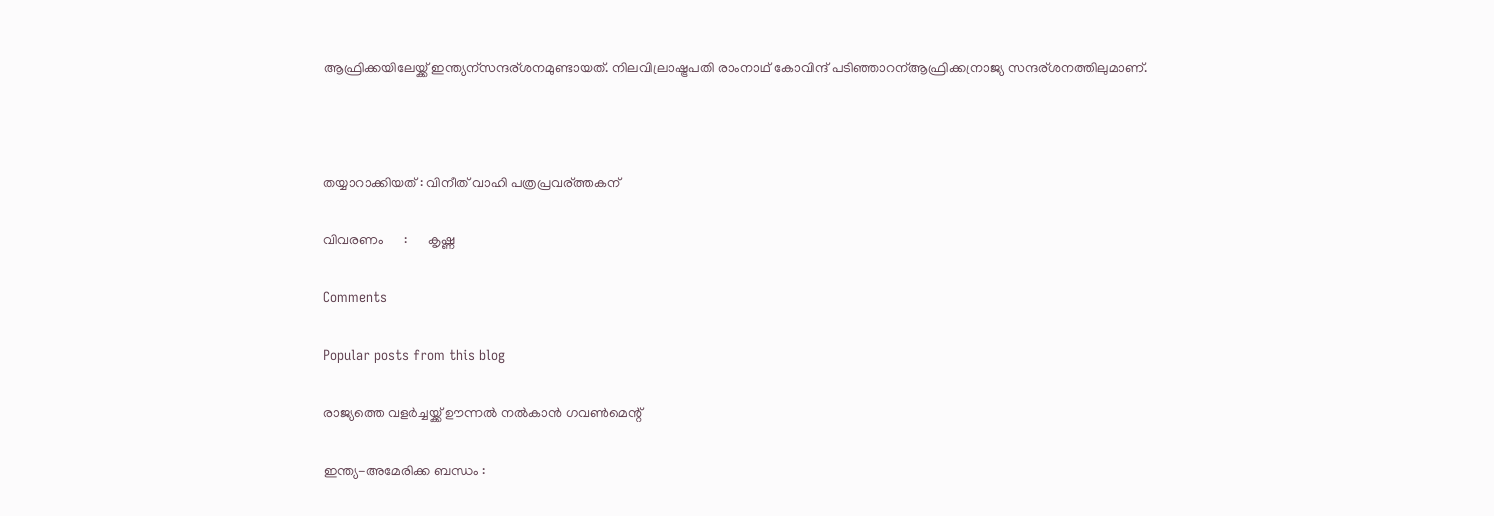ആഫ്രിക്കയിലേയ്ക്ക് ഇന്ത്യന്സന്ദര്ശനമുണ്ടായത്. നിലവില്രാഷ്ട്രപതി രാംനാഥ് കോവിന്ദ് പടിഞ്ഞാറന്ആഫ്രിക്കന്രാജ്യ സന്ദര്ശനത്തിലുമാണ്.



തയ്യാറാക്കിയത് : വിനീത് വാഹി പത്രപ്രവര്ത്തകന്

വിവരണം      :      കൃഷ്ണ

Comments

Popular posts from this blog

രാജ്യത്തെ വളര്‍ച്ചയ്ക്ക് ഊന്നല്‍ നല്‍കാന്‍ ഗവണ്‍മെന്റ്

ഇന്ത്യ-അമേരിക്ക ബന്ധം :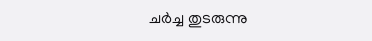ചര്‍ച്ച തുടരുന്നു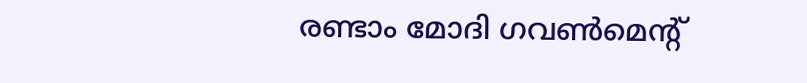രണ്ടാം മോദി ഗവണ്‍മെന്റ്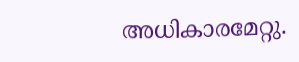അധികാരമേറ്റു.